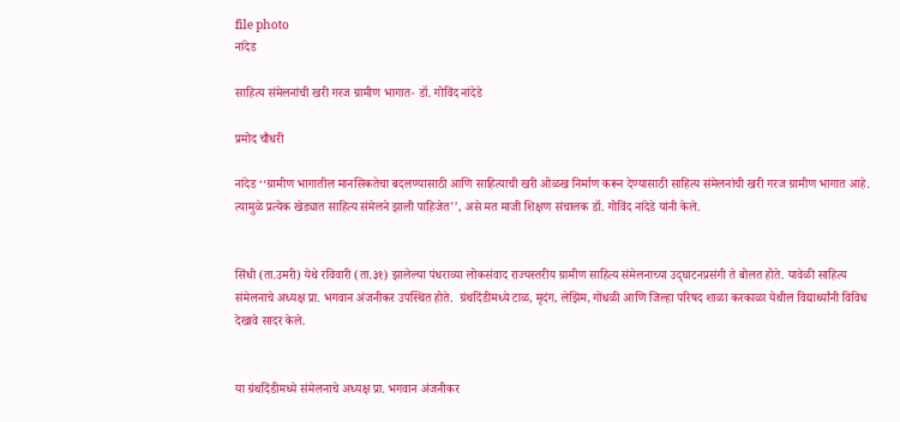file photo
नांदेड

साहित्य संमेलनांची खरी गरज ग्रामीण भागात- डॉ. गोविंद नांदेडे

प्रमोद चौधरी

नांदेड ‘‘ग्रामीण भागातील मानसिकतेचा बदलण्यासाठी आणि साहित्याची खरी ओळख निर्माण करून देण्यासाठी साहित्य संमेलनांची खरी गरज ग्रामीण भागात आहे. त्यामुळे प्रत्येक खेड्यात साहित्य संमेलने झाली पाहिजेत’’, असे मत माजी शिक्षण संचालक डॉ. गोविंद नांदेडे यांनी केले.


सिंधी (ता.उमरी) येथे रविवारी (ता.३१) झालेल्या पंधराव्या लोकसंवाद राज्यस्तरीय ग्रामीण साहित्य संमेलनाच्या उद्‍घाटनप्रसंगी ते बोलत होते. यावेळी साहित्य संमेलनाचे अध्यक्ष प्रा. भगवान अंजनीकर उपस्थित होते.  ग्रंथदिंडीमध्ये टाळ, मृदंग, लेझिम, गोंधळी आणि जिल्हा परिषद शाळा करकाळा येथील विद्यार्थ्यांनी विविध देखावे सादर केले.


या ग्रंथदिंडीमध्ये संमेलनाचे अध्यक्ष प्रा. भगवान अंजनीकर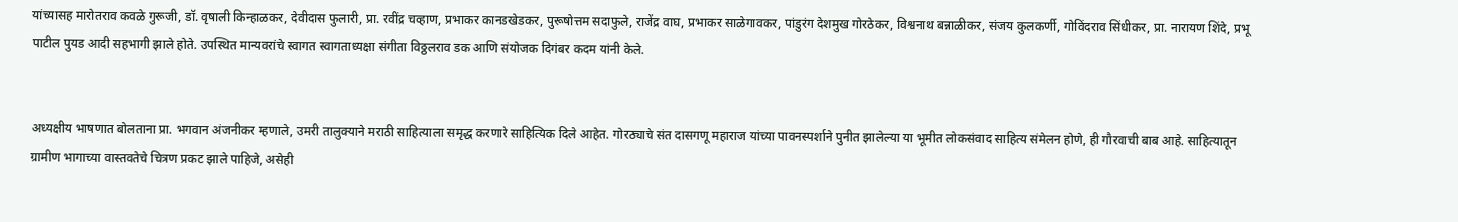यांच्यासह मारोतराव कवळे गुरूजी, डॉ. वृषाली किन्हाळकर, देवीदास फुलारी, प्रा. रवींद्र चव्हाण, प्रभाकर कानडखेडकर, पुरूषोत्तम सदाफुले, राजेंद्र वाघ, प्रभाकर साळेगावकर, पांडुरंग देशमुख गोरठेकर, विश्वनाथ बन्नाळीकर, संजय कुलकर्णी, गोविंदराव सिंधीकर, प्रा. नारायण शिंदे, प्रभू पाटील पुयड आदी सहभागी झाले होते. उपस्थित मान्यवरांचे स्वागत स्वागताध्यक्षा संगीता विठ्ठलराव डक आणि संयोजक दिगंबर कदम यांनी केले.


अध्यक्षीय भाषणात बोलताना प्रा. भगवान अंजनीकर म्हणाले, उमरी तालुक्याने मराठी साहित्याला समृद्ध करणारे साहित्यिक दिले आहेत. गोरठ्याचे संत दासगणू महाराज यांच्या पावनस्पर्शाने पुनीत झालेल्या या भूमीत लोकसंवाद साहित्य संमेलन होणे, ही गौरवाची बाब आहे. साहित्यातून ग्रामीण भागाच्या वास्तवतेचे चित्रण प्रकट झाले पाहिजे, असेही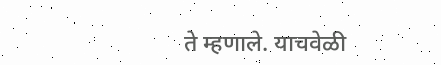ते म्हणाले. याचवेळी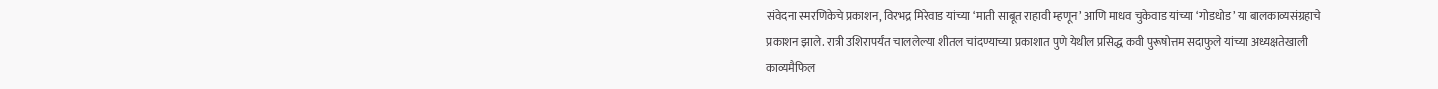संवेदना स्मरणिकेचे प्रकाशन, विरभद्र मिरेवाड यांच्या ‘माती साबूत राहावी म्हणून’ आणि माधव चुकेवाड यांच्या ‘गोडधोड’ या बालकाव्यसंग्रहाचे प्रकाशन झाले. रात्री उशिरापर्यंत चाललेल्या शीतल चांदण्याच्या प्रकाशात पुणे येथील प्रसिद्ध कवी पुरूषोत्तम सदाफुले यांच्या अध्यक्षतेखाली काव्यमैफिल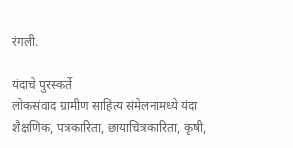रंगली.

यंदाचे पुरस्कर्ते
लोकसंवाद ग्रामीण साहित्य संमेलनामध्ये यंदा शैक्षणिक, पत्रकारिता, छायाचित्रकारिता, कृषी,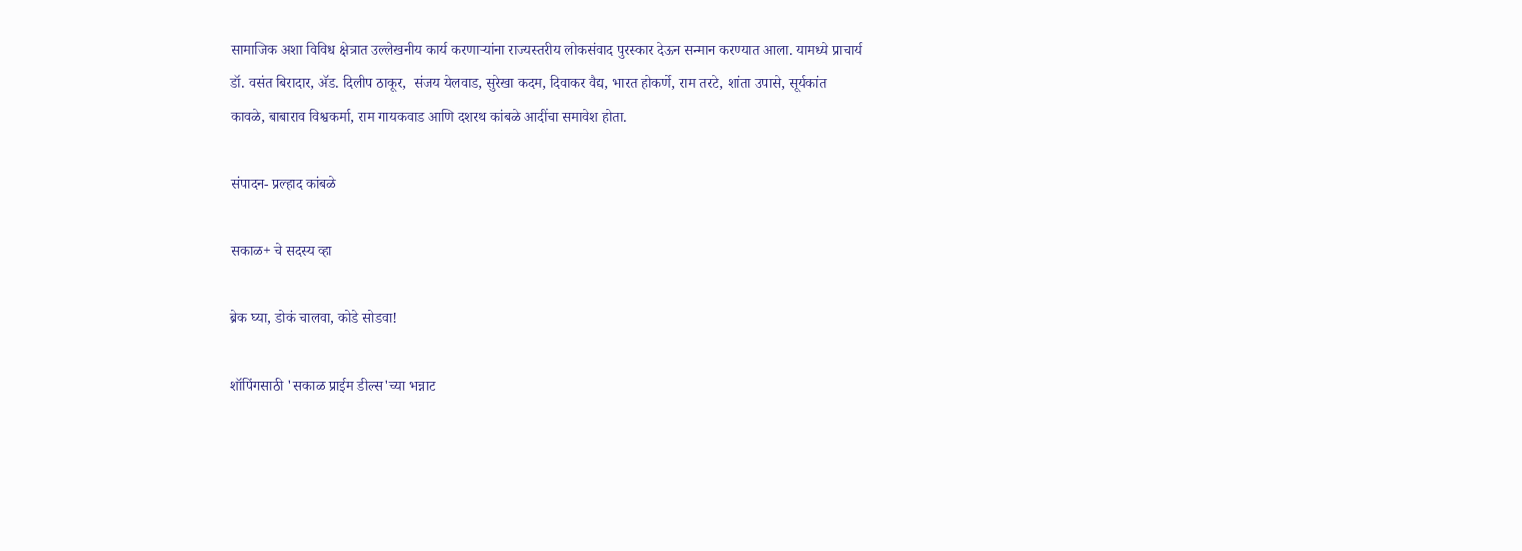सामाजिक अशा विविध क्षेत्रात उल्लेखनीय कार्य करणाऱ्यांना राज्यस्तरीय लोकसंवाद पुरस्कार देऊन सन्मान करण्यात आला. यामध्ये प्राचार्य डॉ. वसंत बिरादार, ॲड. दिलीप ठाकूर,  संजय येलवाड, सुरेखा कदम, दिवाकर वैद्य, भारत होकर्णे, राम तरटे, शांता उपासे, सूर्यकांत कावळे, बाबाराव विश्वकर्मा, राम गायकवाड आणि दशरथ कांबळे आदींचा समावेश होता.

संपादन- प्रल्हाद कांबळे

सकाळ+ चे सदस्य व्हा

ब्रेक घ्या, डोकं चालवा, कोडे सोडवा!

शॉपिंगसाठी 'सकाळ प्राईम डील्स'च्या भन्नाट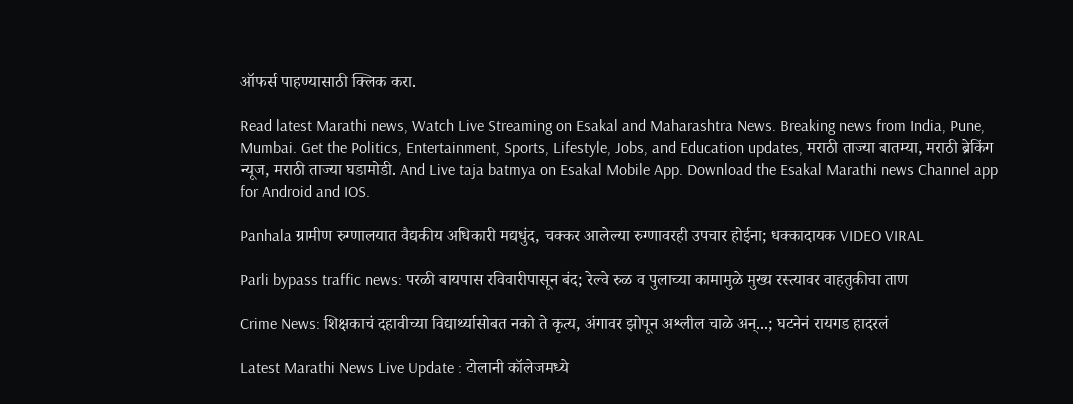ऑफर्स पाहण्यासाठी क्लिक करा.

Read latest Marathi news, Watch Live Streaming on Esakal and Maharashtra News. Breaking news from India, Pune, Mumbai. Get the Politics, Entertainment, Sports, Lifestyle, Jobs, and Education updates, मराठी ताज्या बातम्या, मराठी ब्रेकिंग न्यूज, मराठी ताज्या घडामोडी. And Live taja batmya on Esakal Mobile App. Download the Esakal Marathi news Channel app for Android and IOS.

Panhala ग्रामीण रुग्णालयात वैद्यकीय अधिकारी मद्यधुंद, चक्कर आलेल्या रुग्णावरही उपचार होईना; धक्कादायक VIDEO VIRAL

Parli bypass traffic news: परळी बायपास रविवारीपासून बंद; रेल्वे रुळ व पुलाच्या कामामुळे मुख्य रस्त्यावर वाहतुकीचा ताण

Crime News: शिक्षकाचं दहावीच्या विद्यार्थ्यासोबत नको ते कृत्य, अंगावर झोपून अश्लील चाळे अन्...; घटनेनं रायगड हादरलं

Latest Marathi News Live Update : टोलानी कॉलेजमध्ये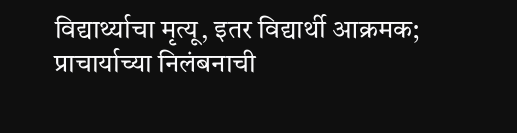विद्यार्थ्याचा मृत्यू, इतर विद्यार्थी आक्रमक; प्राचार्याच्या निलंबनाची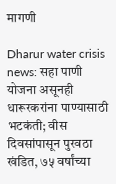मागणी

Dharur water crisis news: सहा पाणी योजना असूनही धारूरकरांना पाण्यासाठी भटकंती; वीस दिवसांपासून पुरवठा खंडित, ७५ वर्षांच्या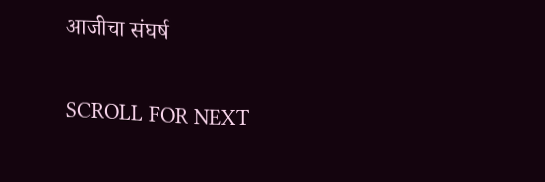आजीचा संघर्ष

SCROLL FOR NEXT